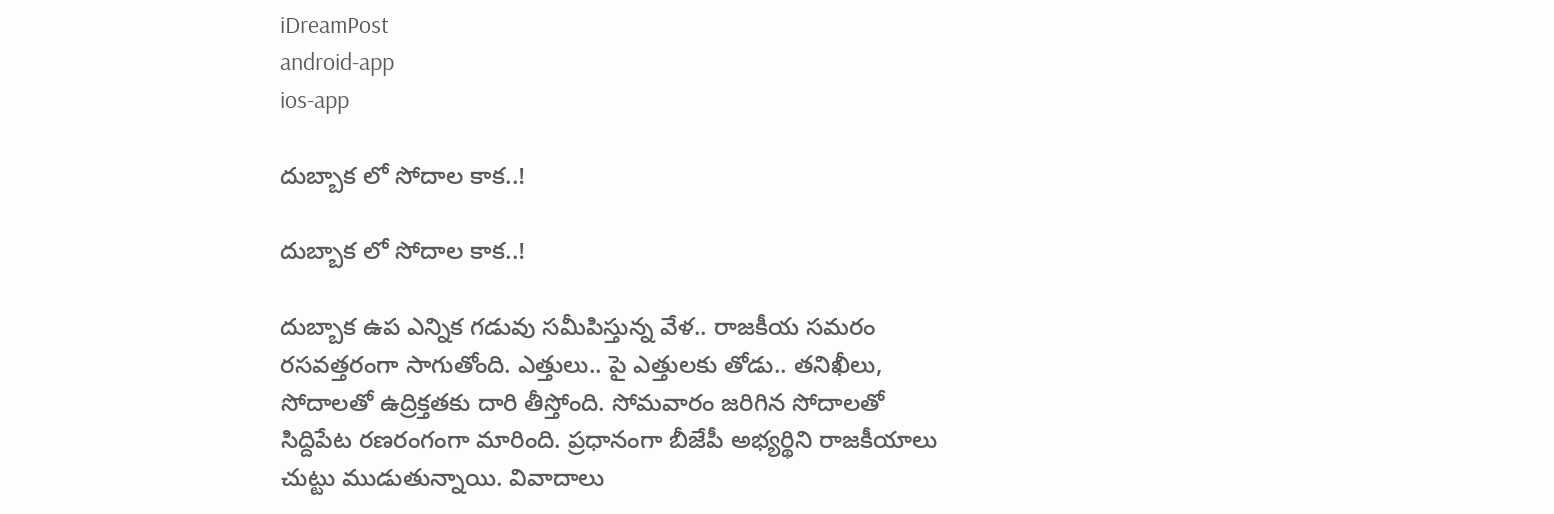iDreamPost
android-app
ios-app

దుబ్బాక లో సోదాల కాక‌..!

దుబ్బాక లో సోదాల కాక‌..!

దుబ్బాక ఉప ఎన్నిక గ‌డువు స‌మీపిస్తున్న‌ వేళ‌.. రాజ‌కీయ స‌మ‌రం ర‌స‌వ‌త్త‌రంగా సాగుతోంది. ఎత్తులు.. పై ఎత్తుల‌కు తోడు.. త‌నిఖీలు, సోదాల‌తో ఉద్రిక్త‌త‌కు దారి తీస్తోంది. సోమ‌వారం జ‌రిగిన సోదాలతో సిద్దిపేట ర‌ణ‌రంగంగా మారింది. ప్ర‌ధానంగా బీజేపీ అభ్య‌ర్థిని రాజ‌కీయాలు చుట్టు ముడుతున్నాయి. వివాదాలు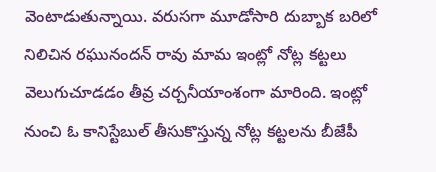వెంటాడుతున్నాయి. వరుసగా మూడోసారి దుబ్బాక బరిలో నిలిచిన ర‌ఘునంద‌న్ రావు మామ ఇంట్లో నోట్ల క‌ట్ట‌లు వెలుగుచూడ‌డం తీవ్ర చ‌ర్చ‌నీయాంశంగా మారింది. ఇంట్లో నుంచి ఓ కానిస్టేబుల్ తీసుకొస్తున్న నోట్ల క‌ట్ట‌ల‌ను బీజేపీ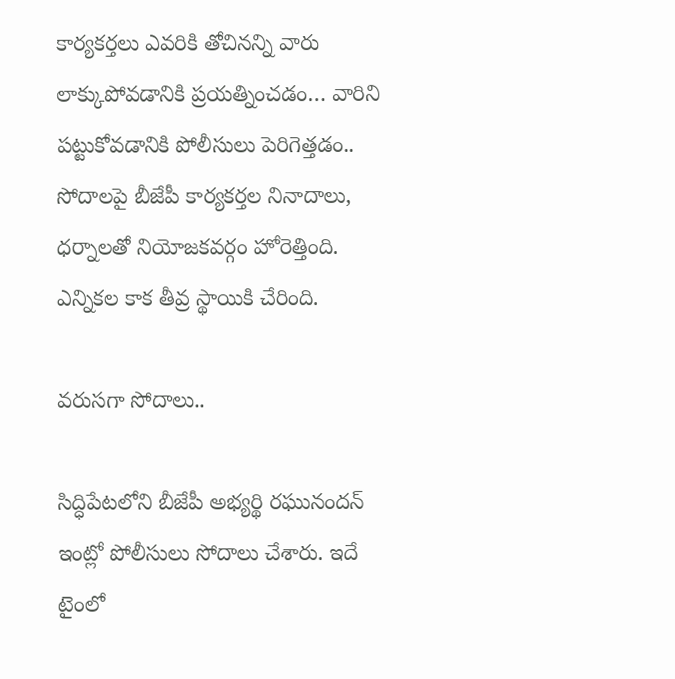కార్య‌క‌ర్త‌లు ఎవ‌రికి తోచిన‌న్ని వారు లాక్కుపోవ‌డానికి ప్ర‌య‌త్నించ‌డం… వారిని ప‌ట్టుకోవ‌డానికి పోలీసులు పెరిగెత్త‌డం.. సోదాల‌పై బీజేపీ కార్య‌క‌ర్త‌ల నినాదాలు, ధ‌ర్నాల‌తో నియోజ‌క‌వ‌ర్గం హోరెత్తింది. ఎన్నిక‌ల కాక తీవ్ర స్థాయికి చేరింది.

వ‌రుస‌గా సోదాలు..

సిద్ధిపేటలోని బీజేపీ అభ్య‌ర్థి రఘునందన్ ఇంట్లో పోలీసులు సోదాలు చేశారు. ఇదే టైంలో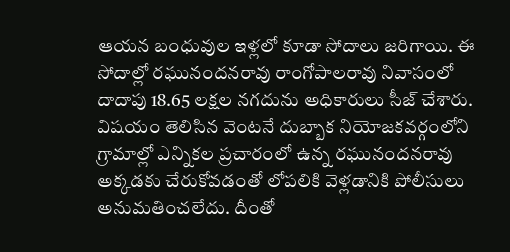ఆయన బంధువుల ఇళ్లలో కూడా సోదాలు జరిగాయి. ఈ సోదాల్లో రఘునందనరావు రాంగోపాలరావు నివాసంలో దాదాపు 18.65 ల‌క్ష‌ల నగదును అధికారులు సీజ్ చేశారు. విషయం తెలిసిన వెంటనే దుబ్బాక నియోజకవర్గంలోని గ్రామాల్లో ఎన్నికల ప్రచారంలో ఉన్న రఘునందనరావు అక్కడకు చేరుకోవడంతో లోపలికి వెళ్లడానికి పోలీసులు అనుమతించలేదు. దీంతో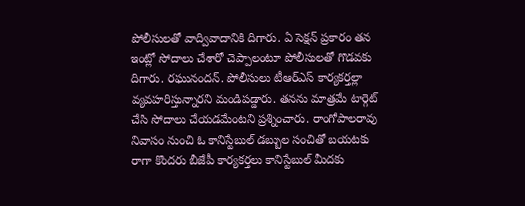పోలీసులతో వాద్వివాదానికి దిగారు. ఏ సెక్షన్ ప్రకారం తన ఇంట్లో సోదాలు చేశారో చెప్పాలంటూ పోలీసులతో గొడవకు దిగారు. రఘునందన్. పోలీసులు టీఆర్ఎస్ కార్యకర్తల్లా వ్యవహరిస్తున్నారని మండిపడ్డారు. తనను మాత్రమే టార్గెట్ చేసి సోదాలు చేయడమేంటని ప్రశ్నించారు. రాంగోపాలరావు నివాసం నుంచి ఓ కానిస్టేబుల్ డబ్బుల సంచితో బయటకు రాగా కొందరు బీజేపీ కార్యకర్తలు కానిస్టేబుల్‌ మీదకు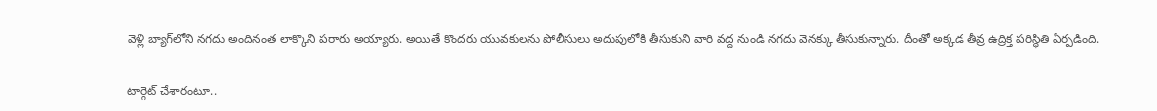వెళ్లి బ్యాగ్‌లోని నగదు అందినంత లాక్కొని పరారు అయ్యారు. అయితే కొందరు యువకులను పోలీసులు అదుపులోకి తీసుకుని వారి వద్ద నుండి నగదు వెనక్కు తీసుకున్నారు. దీంతో అక్కడ తీవ్ర ఉద్రిక్త పరిస్థితి ఏర్ప‌డింది.

టార్గెట్ చేశారంటూ..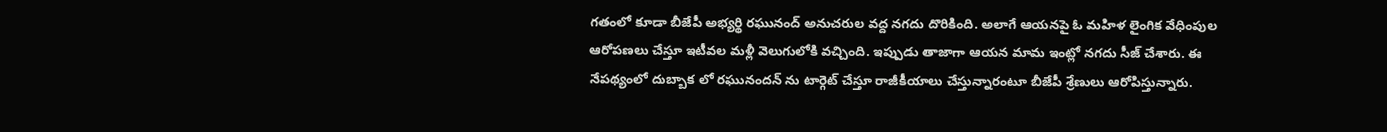గ‌తంలో కూడా బీజేపీ అభ్య‌ర్థి ర‌ఘునంద్ అనుచరుల వ‌ద్ద న‌గ‌దు దొరికింది. అలాగే ఆయ‌న‌పై ఓ మ‌హిళ లైంగిక వేధింపుల ఆరోప‌ణ‌లు చేస్తూ ఇటీవ‌ల మ‌ళ్లీ వెలుగులోకి వ‌చ్చింది. ఇప్పుడు తాజాగా ఆయ‌న మామ ఇంట్లో న‌గ‌దు సీజ్ చేశారు. ఈ నేప‌థ్యంలో దుబ్బాక లో ర‌ఘునంద‌న్ ను టార్గెట్ చేస్తూ రాజీకీయాలు చేస్తున్నారంటూ బీజేపీ శ్రేణులు ఆరోపిస్తున్నారు.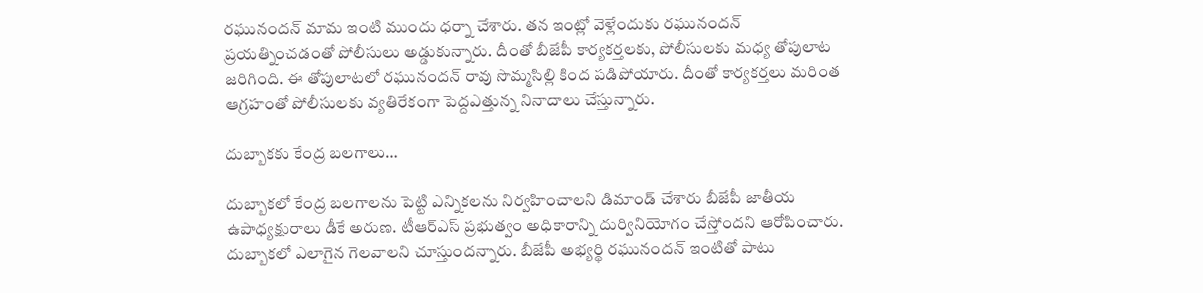ర‌ఘునంద‌న్ మామ ఇంటి ముందు ధ‌ర్నా చేశారు. తన ఇంట్లో వెళ్లేందుకు రఘునందన్ ప్రయత్నించడంతో పోలీసులు అడ్డుకున్నారు. దీంతో బీజేపీ కార్యకర్తలకు, పోలీసులకు మధ్య తోపులాట జరిగింది. ఈ తోపులాట‌లో ర‌ఘునంద‌న్ రావు సొమ్మ‌సిల్లి కింద ప‌డిపోయారు. దీంతో కార్య‌క‌ర్త‌లు మ‌రింత ఆగ్ర‌హంతో పోలీసులకు వ్యతిరేకంగా పెద్దఎత్తున్న నినాదాలు చేస్తున్నారు.

దుబ్బాక‌కు కేంద్ర బ‌ల‌గాలు…

దుబ్బాకలో కేంద్ర బలగాలను పెట్టి ఎన్నికలను నిర్వహించాలని డిమాండ్ చేశారు బీజేపీ జాతీయ ఉపాధ్యక్షురాలు డీకే అరుణ. టీఆర్ఎస్ ప్రభుత్వం అధికారాన్ని దుర్వినియోగం చేస్తోందని ఆరోపించారు. దుబ్బాకలో ఎలాగైన గెలవాలని చూస్తుందన్నారు. బీజేపీ అభ్యర్థి రఘునందన్ ఇంటితో పాటు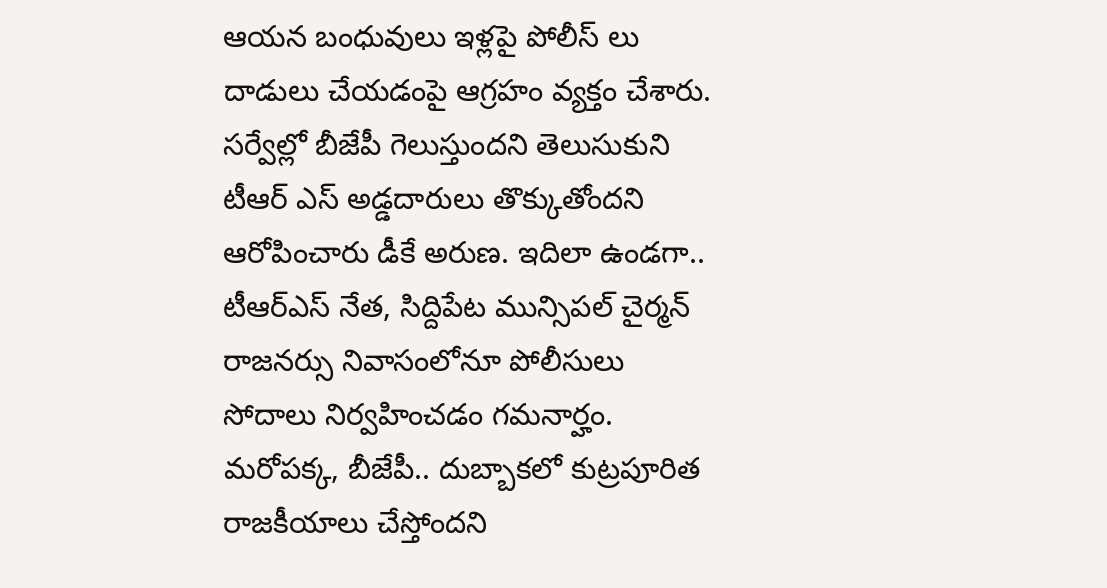ఆయన బంధువులు ఇళ్లపై పోలీస్ లు దాడులు చేయడంపై ఆగ్రహం వ్యక్తం చేశారు. సర్వేల్లో బీజేపీ గెలుస్తుందని తెలుసుకుని టీఆర్ ఎస్ అడ్డదారులు తొక్కుతోందని ఆరోపించారు డీకే అరుణ. ఇదిలా ఉండ‌గా.. టీఆర్ఎస్ నేత, సిద్దిపేట మున్సిపల్ చైర్మన్ రాజనర్సు నివాసంలోనూ పోలీసులు సోదాలు నిర్వ‌హించ‌డం గ‌మ‌నార్హం. మరోపక్క, బీజేపీ.. దుబ్బాకలో కుట్రపూరిత రాజకీయాలు చేస్తోందని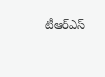టీఆర్‌ఎస్‌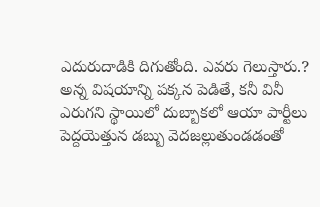ఎదురుదాడికి దిగుతోంది. ఎవరు గెలుస్తారు.? అన్న విషయాన్ని పక్కన పెడితే, కనీ వినీ ఎరుగని స్థాయిలో దుబ్బాకలో ఆయా పార్టీలు పెద్దయెత్తున డబ్బు వెదజల్లుతుండడంతో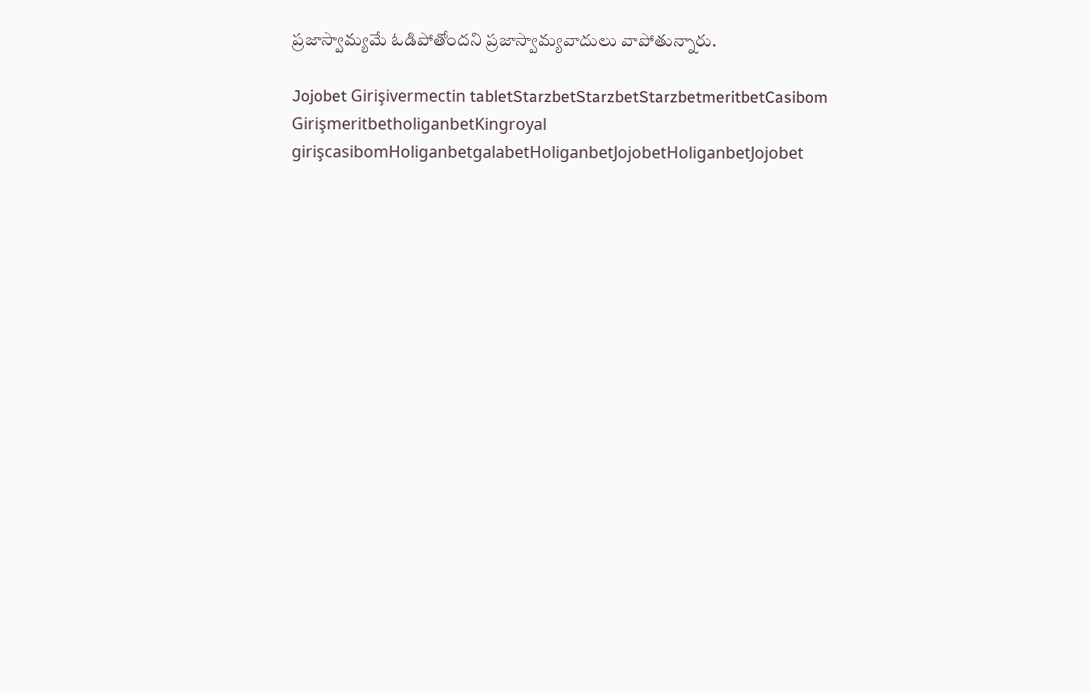ప్రజాస్వామ్యమే ఓడిపోతోందని ప్ర‌జాస్వామ్య‌వాదులు వాపోతున్నారు.

Jojobet Girişivermectin tabletStarzbetStarzbetStarzbetmeritbetCasibom GirişmeritbetholiganbetKingroyal girişcasibomHoliganbetgalabetHoliganbetJojobetHoliganbetJojobet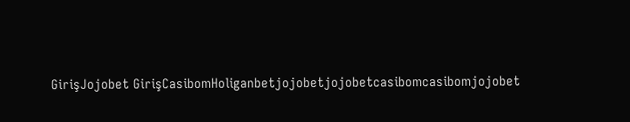GirişJojobet GirişCasibomHoliganbetjojobetjojobetcasibomcasibomjojobet